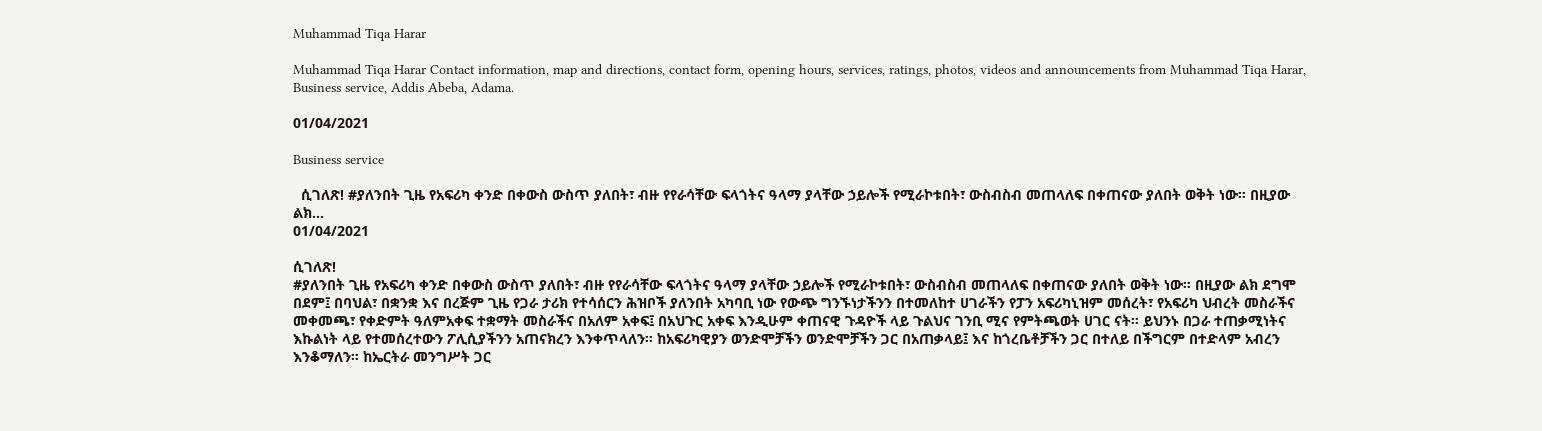Muhammad Tiqa Harar

Muhammad Tiqa Harar Contact information, map and directions, contact form, opening hours, services, ratings, photos, videos and announcements from Muhammad Tiqa Harar, Business service, Addis Abeba, Adama.

01/04/2021

Business service

  ሲገለጽ! #ያለንበት ጊዜ የአፍሪካ ቀንድ በቀውስ ውስጥ ያለበት፣ ብዙ የየራሳቸው ፍላጎትና ዓላማ ያላቸው ኃይሎች የሚራኮቱበት፣ ውስብስብ መጠላለፍ በቀጠናው ያለበት ወቅት ነው። በዚያው ልክ...
01/04/2021

ሲገለጽ!
#ያለንበት ጊዜ የአፍሪካ ቀንድ በቀውስ ውስጥ ያለበት፣ ብዙ የየራሳቸው ፍላጎትና ዓላማ ያላቸው ኃይሎች የሚራኮቱበት፣ ውስብስብ መጠላለፍ በቀጠናው ያለበት ወቅት ነው። በዚያው ልክ ደግሞ በደም፤ በባህል፣ በቋንቋ እና በረጅም ጊዜ የጋራ ታሪክ የተሳሰርን ሕዝቦች ያለንበት አካባቢ ነው የውጭ ግንኙነታችንን በተመለከተ ሀገራችን የፓን አፍሪካኒዝም መሰረት፣ የአፍሪካ ህብረት መስራችና መቀመጫ፣ የቀድምት ዓለምአቀፍ ተቋማት መስራችና በአለም አቀፍ፤ በአህጉር አቀፍ እንዲሁም ቀጠናዊ ጉዳዮች ላይ ጉልህና ገንቢ ሚና የምትጫወት ሀገር ናት። ይህንኑ በጋራ ተጠቃሚነትና እኩልነት ላይ የተመሰረተውን ፖሊሲያችንን አጠናክረን እንቀጥላለን። ከአፍሪካዊያን ወንድሞቻችን ወንድሞቻችን ጋር በአጠቃላይ፤ እና ከጎረቤቶቻችን ጋር በተለይ በችግርም በተድላም አብረን እንቆማለን። ከኤርትራ መንግሥት ጋር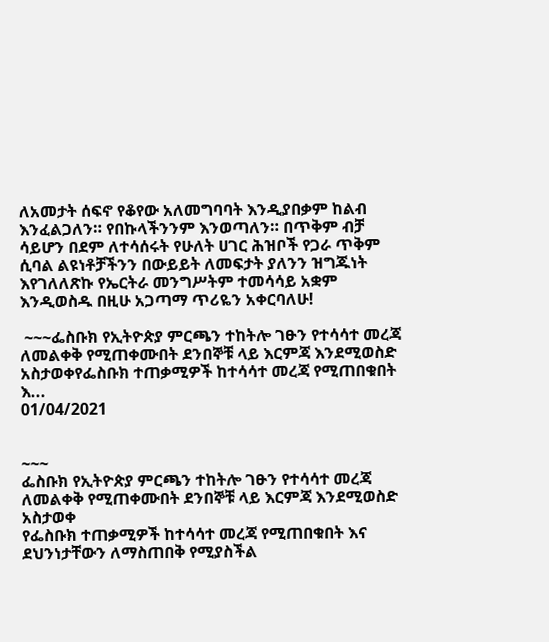ለአመታት ሰፍኖ የቆየው አለመግባባት እንዲያበቃም ከልብ እንፈልጋለን። የበኩላችንንም እንወጣለን። በጥቅም ብቻ ሳይሆን በደም ለተሳሰሩት የሁለት ሀገር ሕዝቦች የጋራ ጥቅም ሲባል ልዩነቶቻችንን በውይይት ለመፍታት ያለንን ዝግጁነት እየገለለጽኩ የኤርትራ መንግሥትም ተመሳሳይ አቋም እንዲወስዱ በዚሁ አጋጣማ ጥሪዬን አቀርባለሁ!

 ~~~ፌስቡክ የኢትዮጵያ ምርጫን ተከትሎ ገፁን የተሳሳተ መረጃ ለመልቀቅ የሚጠቀሙበት ደንበኞቹ ላይ እርምጃ እንደሚወስድ አስታወቀየፌስቡክ ተጠቃሚዎች ከተሳሳተ መረጃ የሚጠበቁበት እ...
01/04/2021


~~~
ፌስቡክ የኢትዮጵያ ምርጫን ተከትሎ ገፁን የተሳሳተ መረጃ ለመልቀቅ የሚጠቀሙበት ደንበኞቹ ላይ እርምጃ እንደሚወስድ አስታወቀ
የፌስቡክ ተጠቃሚዎች ከተሳሳተ መረጃ የሚጠበቁበት እና ደህንነታቸውን ለማስጠበቅ የሚያስችል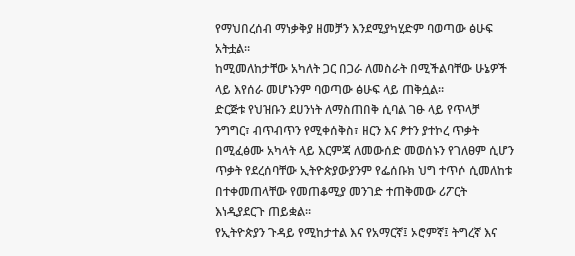የማህበረሰብ ማነቃቅያ ዘመቻን እንደሚያካሂድም ባወጣው ፅሁፍ አትቷል።
ከሚመለከታቸው አካለት ጋር በጋራ ለመስራት በሚችልባቸው ሁኔዎች ላይ እየሰራ መሆኑንም ባወጣው ፅሁፍ ላይ ጠቅሷል።
ድርጅቱ የህዝቡን ደሀንነት ለማስጠበቅ ሲባል ገፁ ላይ የጥላቻ ንግግር፣ ብጥብጥን የሚቀሰቅስ፣ ዘርን እና ፆተን ያተኮረ ጥቃት በሚፈፅሙ አካላት ላይ እርምጃ ለመውሰድ መወሰኑን የገለፀም ሲሆን ጥቃት የደረሰባቸው ኢትዮጵያውያንም የፌሰቡክ ህግ ተጥሶ ሲመለከቱ በተቀመጠላቸው የመጠቆሚያ መንገድ ተጠቅመው ሪፖርት እነዲያደርጉ ጠይቋል።
የኢትዮጵያን ጉዳይ የሚከታተል እና የአማርኛ፤ ኦሮምኛ፤ ትግረኛ እና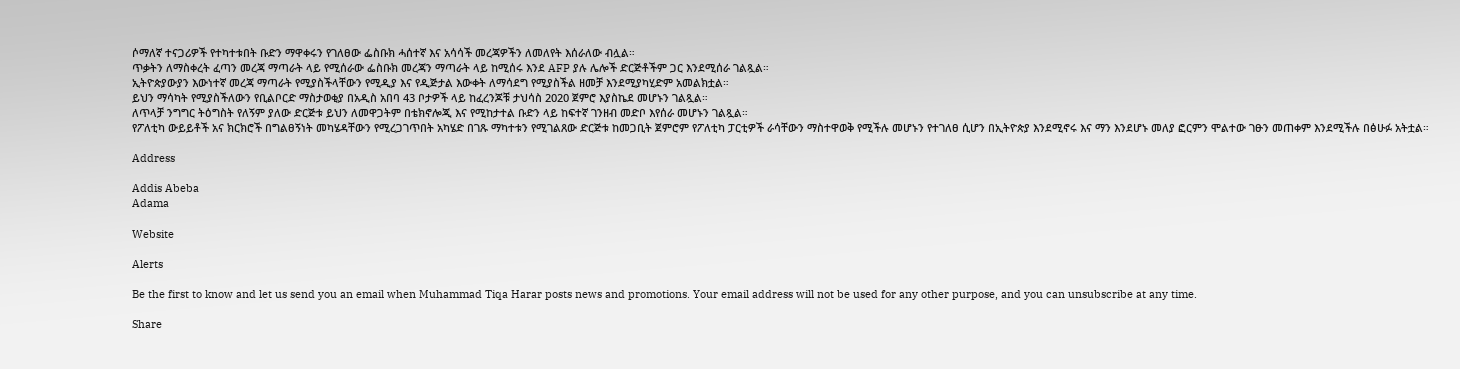ሶማለኛ ተናጋሪዎች የተካተቱበት ቡድን ማዋቀሩን የገለፀው ፌስቡክ ሓሰተኛ እና አሳሳች መረጃዎችን ለመለየት እሰራለው ብሏል።
ጥቃትን ለማስቀረት ፈጣን መረጃ ማጣራት ላይ የሚሰራው ፌስቡክ መረጃን ማጣራት ላይ ከሚሰሩ እንደ AFP ያሉ ሌሎች ድርጅቶችም ጋር እንደሚሰራ ገልጿል።
ኢትዮጵያውያን እውነተኛ መረጃ ማጣራት የሚያስችላቸውን የሚዲያ እና የዲጅታል እውቀት ለማሳደግ የሚያስችል ዘመቻ እንደሚያካሂድም አመልክቷል።
ይህን ማሳካት የሚያስችለውን የቢልቦርድ ማስታወቂያ በአዲስ አበባ 43 ቦታዎች ላይ ከፈረንጆቹ ታህሳስ 2020 ጀምሮ እያስኬደ መሆኑን ገልጿል።
ለጥላቻ ንግግር ትዕግስት የለኝም ያለው ድርጅቱ ይህን ለመዋጋትም በቴክኖሎጂ እና የሚከታተል ቡድን ላይ ከፍተኛ ገንዘብ መድቦ እየሰራ መሆኑን ገልጿል።
የፖለቲካ ውይይቶች አና ክርክሮች በግልፀኝነት መካሄዳቸውን የሚረጋገጥበት አካሄድ በገጹ ማካተቱን የሚገልጸው ድርጅቱ ከመጋቢት ጀምሮም የፖለቲካ ፓርቲዎች ራሳቸውን ማስተዋወቅ የሚችሉ መሆኑን የተገለፀ ሲሆን በኢትዮጵያ እንደሚኖሩ እና ማን እንደሆኑ መለያ ፎርምን ሞልተው ገፁን መጠቀም እንደሚችሉ በፅሁፉ አትቷል።

Address

Addis Abeba
Adama

Website

Alerts

Be the first to know and let us send you an email when Muhammad Tiqa Harar posts news and promotions. Your email address will not be used for any other purpose, and you can unsubscribe at any time.

Share